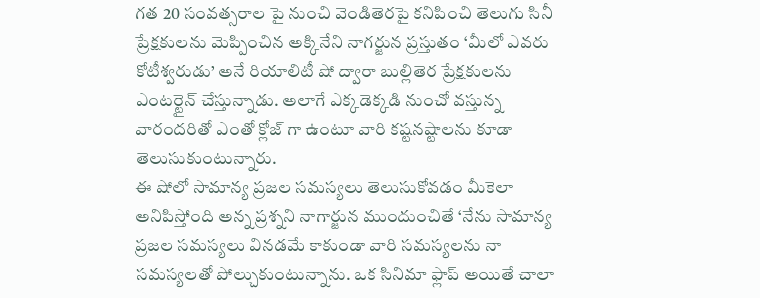గత 20 సంవత్సరాల పై నుంచి వెండితెరపై కనిపించి తెలుగు సినీ ప్రేక్షకులను మెప్పించిన అక్కినేని నాగర్జున ప్రస్తుతం ‘మీలో ఎవరు కోటీశ్వరుడు’ అనే రియాలిటీ షో ద్వారా బుల్లితెర ప్రేక్షకులను ఎంటర్టైన్ చేస్తున్నాడు. అలాగే ఎక్కడెక్కడి నుంచో వస్తున్న వారందరితో ఎంతో క్లోజ్ గా ఉంటూ వారి కష్టనష్టాలను కూడా తెలుసుకుంటున్నారు.
ఈ షోలో సామాన్య ప్రజల సమస్యలు తెలుసుకోవడం మీకెలా అనిపిస్తోంది అన్న ప్రశ్నని నాగార్జున ముందుంచితే ‘నేను సామాన్య ప్రజల సమస్యలు వినడమే కాకుండా వారి సమస్యలను నా సమస్యలతో పోల్చుకుంటున్నాను. ఒక సినిమా ఫ్లాప్ అయితే చాలా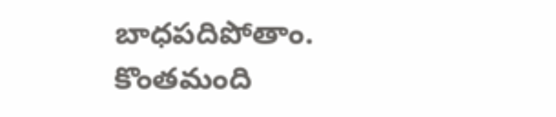బాధపదిపోతాం. కొంతమంది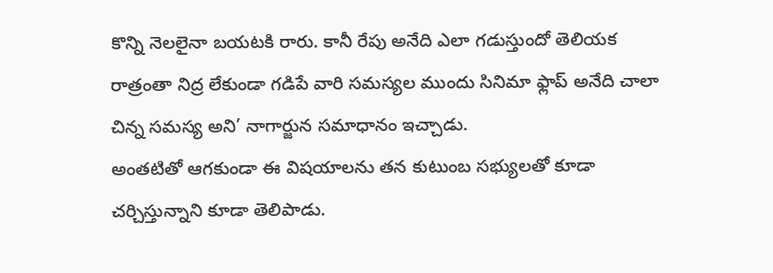కొన్ని నెలలైనా బయటకి రారు. కానీ రేపు అనేది ఎలా గడుస్తుందో తెలియక రాత్రంతా నిద్ర లేకుండా గడిపే వారి సమస్యల ముందు సినిమా ఫ్లాప్ అనేది చాలా చిన్న సమస్య అని’ నాగార్జున సమాధానం ఇచ్చాడు.
అంతటితో ఆగకుండా ఈ విషయాలను తన కుటుంబ సభ్యులతో కూడా చర్చిస్తున్నాని కూడా తెలిపాడు.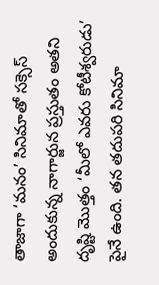తాజాగా ‘మనం’ సినిమాతో సక్సెస్ అందుకున్న నాగార్జున ప్రస్తుతం అతని దృష్టి మొత్తం ‘మీలో ఎవరు కోటీశ్వరుడు’ పైనే ఉంది. తన తదుపరి సినిమా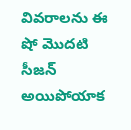వివరాలను ఈ షో మొదటి సీజన్ అయిపోయాక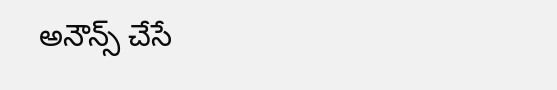అనౌన్స్ చేసే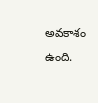అవకాశం ఉంది.